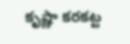కృష్ణా కరకట్ట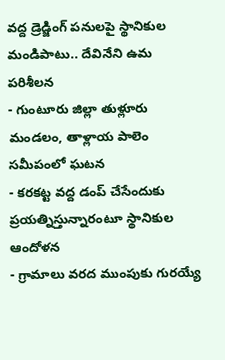వద్ద డ్రెడ్జింగ్ పనులపై స్థానికుల మండిపాటు.. దేవినేని ఉమ పరిశీలన
- గుంటూరు జిల్లా తుళ్లూరు మండలం, తాళ్లాయ పాలెం సమీపంలో ఘటన
- కరకట్ట వద్ద డంప్ చేసేందుకు ప్రయత్నిస్తున్నారంటూ స్థానికుల ఆందోళన
- గ్రామాలు వరద ముంపుకు గురయ్యే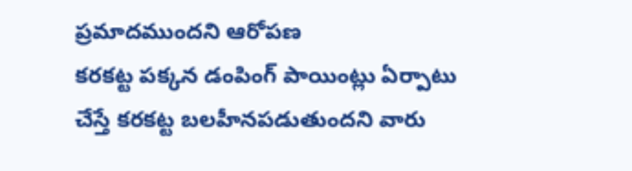ప్రమాదముందని ఆరోపణ
కరకట్ట పక్కన డంపింగ్ పాయింట్లు ఏర్పాటు చేస్తే కరకట్ట బలహీనపడుతుందని వారు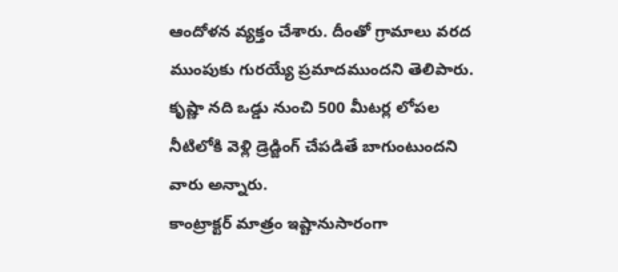ఆందోళన వ్యక్తం చేశారు. దీంతో గ్రామాలు వరద ముంపుకు గురయ్యే ప్రమాదముందని తెలిపారు. కృష్ణా నది ఒడ్డు నుంచి 500 మీటర్ల లోపల నీటిలోకి వెళ్లి డ్రెడ్జింగ్ చేపడితే బాగుంటుందని వారు అన్నారు.
కాంట్రాక్టర్ మాత్రం ఇష్టానుసారంగా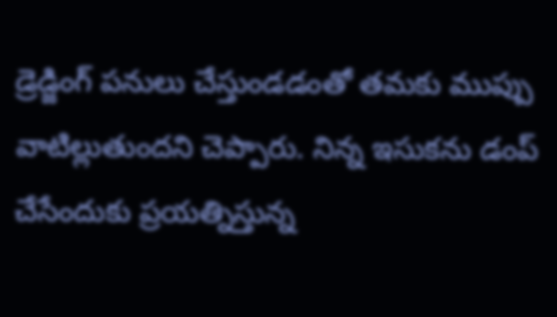డ్రెడ్జింగ్ పనులు చేస్తుండడంతో తమకు ముప్పు వాటిల్లుతుందని చెప్పారు. నిన్న ఇసుకను డంప్ చేసేందుకు ప్రయత్నిస్తున్న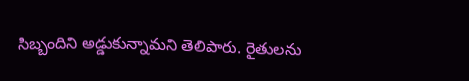సిబ్బందిని అడ్డుకున్నామని తెలిపారు. రైతులను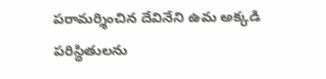పరామర్శించిన దేవినేని ఉమ అక్కడి పరిస్థితులను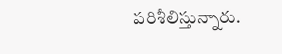పరిశీలిస్తున్నారు.